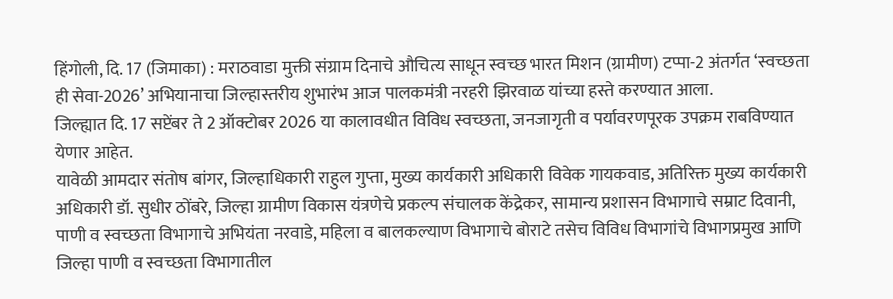हिंगोली, दि. 17 (जिमाका) : मराठवाडा मुक्ती संग्राम दिनाचे औचित्य साधून स्वच्छ भारत मिशन (ग्रामीण) टप्पा-2 अंतर्गत ‘स्वच्छता ही सेवा-2026’ अभियानाचा जिल्हास्तरीय शुभारंभ आज पालकमंत्री नरहरी झिरवाळ यांच्या हस्ते करण्यात आला.
जिल्ह्यात दि. 17 सप्टेंबर ते 2 ऑक्टोबर 2026 या कालावधीत विविध स्वच्छता, जनजागृती व पर्यावरणपूरक उपक्रम राबविण्यात येणार आहेत.
यावेळी आमदार संतोष बांगर, जिल्हाधिकारी राहुल गुप्ता, मुख्य कार्यकारी अधिकारी विवेक गायकवाड, अतिरिक्त मुख्य कार्यकारी अधिकारी डॉ. सुधीर ठोंबरे, जिल्हा ग्रामीण विकास यंत्रणेचे प्रकल्प संचालक केंद्रेकर, सामान्य प्रशासन विभागाचे सम्राट दिवानी, पाणी व स्वच्छता विभागाचे अभियंता नरवाडे, महिला व बालकल्याण विभागाचे बोराटे तसेच विविध विभागांचे विभागप्रमुख आणि जिल्हा पाणी व स्वच्छता विभागातील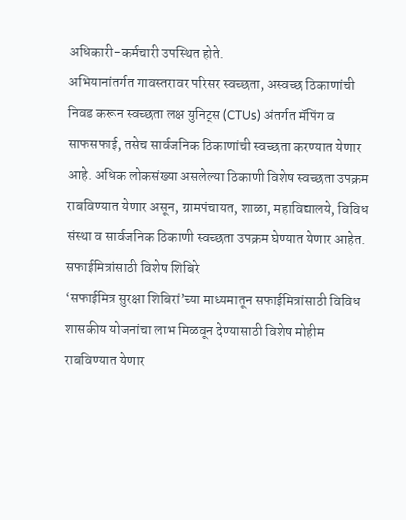अधिकारी-कर्मचारी उपस्थित होते.
अभियानांतर्गत गावस्तरावर परिसर स्वच्छता, अस्वच्छ ठिकाणांची निवड करून स्वच्छता लक्ष युनिट्स (CTUs) अंतर्गत मॅपिंग व साफसफाई, तसेच सार्वजनिक ठिकाणांची स्वच्छता करण्यात येणार आहे. अधिक लोकसंख्या असलेल्या ठिकाणी विशेष स्वच्छता उपक्रम राबविण्यात येणार असून, ग्रामपंचायत, शाळा, महाविद्यालये, विविध संस्था व सार्वजनिक ठिकाणी स्वच्छता उपक्रम घेण्यात येणार आहेत.
सफाईमित्रांसाठी विशेष शिबिरे
‘सफाईमित्र सुरक्षा शिबिरां’च्या माध्यमातून सफाईमित्रांसाठी विविध शासकीय योजनांचा लाभ मिळवून देण्यासाठी विशेष मोहीम राबविण्यात येणार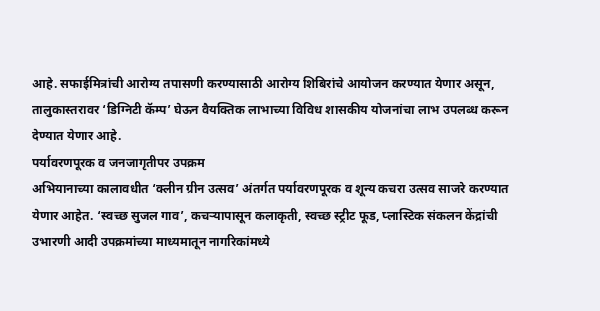आहे. सफाईमित्रांची आरोग्य तपासणी करण्यासाठी आरोग्य शिबिरांचे आयोजन करण्यात येणार असून, तालुकास्तरावर ‘डिग्निटी कॅम्प’ घेऊन वैयक्तिक लाभाच्या विविध शासकीय योजनांचा लाभ उपलब्ध करून देण्यात येणार आहे.
पर्यावरणपूरक व जनजागृतीपर उपक्रम
अभियानाच्या कालावधीत ‘क्लीन ग्रीन उत्सव’ अंतर्गत पर्यावरणपूरक व शून्य कचरा उत्सव साजरे करण्यात येणार आहेत. ‘स्वच्छ सुजल गाव’, कचऱ्यापासून कलाकृती, स्वच्छ स्ट्रीट फूड, प्लास्टिक संकलन केंद्रांची उभारणी आदी उपक्रमांच्या माध्यमातून नागरिकांमध्ये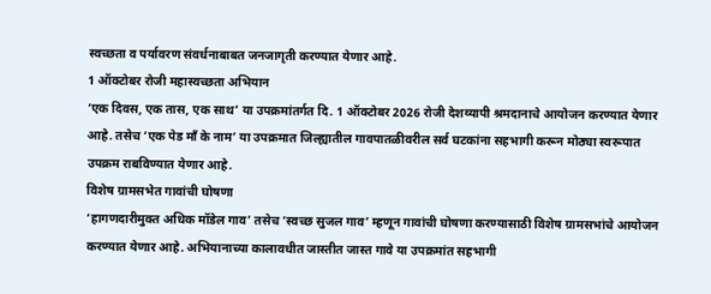स्वच्छता व पर्यावरण संवर्धनाबाबत जनजागृती करण्यात येणार आहे.
1 ऑक्टोबर रोजी महास्वच्छता अभियान
‘एक दिवस, एक तास, एक साथ’ या उपक्रमांतर्गत दि. 1 ऑक्टोबर 2026 रोजी देशव्यापी श्रमदानाचे आयोजन करण्यात येणार आहे. तसेच ‘एक पेड माँ के नाम’ या उपक्रमात जिल्ह्यातील गावपातळीवरील सर्व घटकांना सहभागी करून मोठ्या स्वरूपात उपक्रम राबविण्यात येणार आहे.
विशेष ग्रामसभेत गावांची घोषणा
‘हागणदारीमुक्त अधिक मॉडेल गाव’ तसेच ‘स्वच्छ सुजल गाव’ म्हणून गावांची घोषणा करण्यासाठी विशेष ग्रामसभांचे आयोजन करण्यात येणार आहे. अभियानाच्या कालावधीत जास्तीत जास्त गावे या उपक्रमांत सहभागी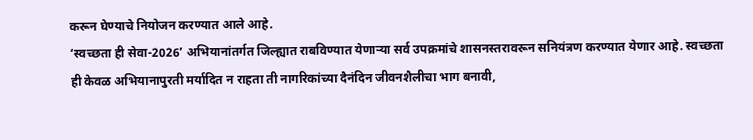करून घेण्याचे नियोजन करण्यात आले आहे.
‘स्वच्छता ही सेवा-2026’ अभियानांतर्गत जिल्ह्यात राबविण्यात येणाऱ्या सर्व उपक्रमांचे शासनस्तरावरून सनियंत्रण करण्यात येणार आहे. स्वच्छता ही केवळ अभियानापुरती मर्यादित न राहता ती नागरिकांच्या दैनंदिन जीवनशैलीचा भाग बनावी,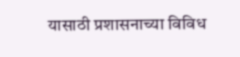यासाठी प्रशासनाच्या विविध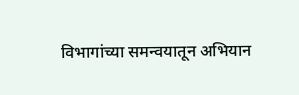विभागांच्या समन्वयातून अभियान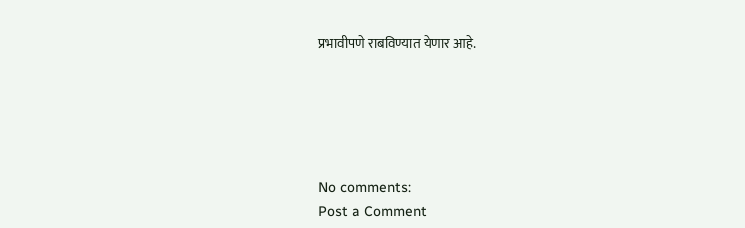प्रभावीपणे राबविण्यात येणार आहे.





No comments:
Post a Comment